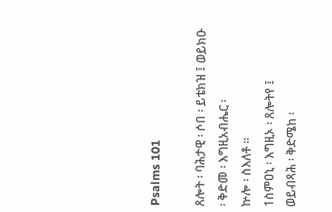Psalms 101

ጸሎት ፡ ባሕታዊ ፡ ሶበ ፡ ይቴክዝ ፤ ወይክዑ ፡ ቅድመ ፡ እግዚአብሔር ፡
ኵሎ ፡ ስእለቶ ።
1ስምዐኒ ፡ እግዚኦ ፡ ጸሎትየ ፤
ወይብጻሕ ፡ ቅድሜከ ፡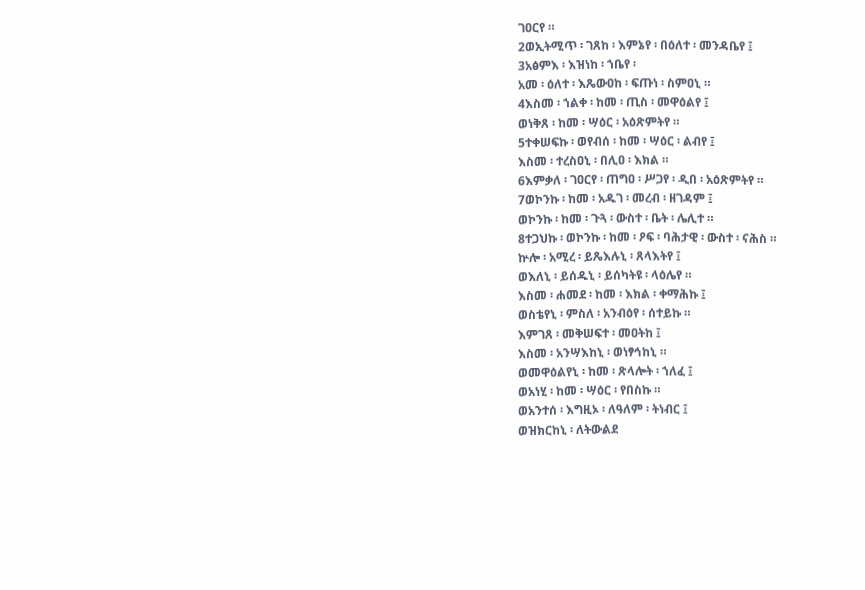ገዐርየ ።
2ወኢትሚጥ ፡ ገጸከ ፡ እምኔየ ፡ በዕለተ ፡ መንዳቤየ ፤
3አፅምእ ፡ እዝነከ ፡ ኀቤየ ፡
አመ ፡ ዕለተ ፡ እጼውዐከ ፡ ፍጡነ ፡ ስምዐኒ ።
4እስመ ፡ ኀልቀ ፡ ከመ ፡ ጢስ ፡ መዋዕልየ ፤
ወነቅጸ ፡ ከመ ፡ ሣዕር ፡ አዕጽምትየ ።
5ተቀሠፍኩ ፡ ወየብሰ ፡ ከመ ፡ ሣዕር ፡ ልብየ ፤
እስመ ፡ ተረስዐኒ ፡ በሊዐ ፡ እክል ።
6እምቃለ ፡ ገዐርየ ፡ ጠግዐ ፡ ሥጋየ ፡ ዲበ ፡ አዕጽምትየ ።
7ወኮንኩ ፡ ከመ ፡ አዱገ ፡ መረብ ፡ ዘገዳም ፤
ወኮንኩ ፡ ከመ ፡ ጉጓ ፡ ውስተ ፡ ቤት ፡ ሌሊተ ።
8ተጋህኩ ፡ ወኮንኩ ፡ ከመ ፡ ዖፍ ፡ ባሕታዊ ፡ ውስተ ፡ ናሕስ ።
ኵሎ ፡ አሚረ ፡ ይጼእሉኒ ፡ ጸላእትየ ፤
ወእለኒ ፡ ይሰዱኒ ፡ ይሰካትዩ ፡ ላዕሌየ ።
እስመ ፡ ሐመደ ፡ ከመ ፡ እክል ፡ ቀማሕኩ ፤
ወስቴየኒ ፡ ምስለ ፡ አንብዕየ ፡ ሰተይኩ ።
እምገጸ ፡ መቅሠፍተ ፡ መዐትከ ፤
እስመ ፡ አንሣእከኒ ፡ ወነፃኅከኒ ።
ወመዋዕልየኒ ፡ ከመ ፡ ጽላሎት ፡ ኀለፈ ፤
ወአነሂ ፡ ከመ ፡ ሣዕር ፡ የበስኩ ።
ወአንተሰ ፡ እግዚኦ ፡ ለዓለም ፡ ትነብር ፤
ወዝክርከኒ ፡ ለትውልደ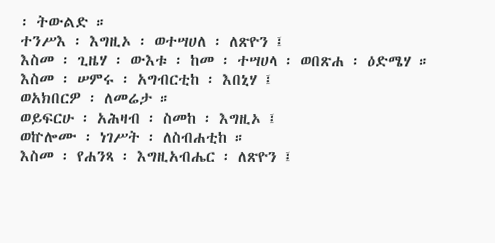፡ ትውልድ ።
ተንሥእ ፡ እግዚኦ ፡ ወተሣሀለ ፡ ለጽዮን ፤
እስመ ፡ ጊዜሃ ፡ ውእቱ ፡ ከመ ፡ ተሣሀላ ፡ ወበጽሐ ፡ ዕድሜሃ ።
እስመ ፡ ሠምሩ ፡ አግብርቲከ ፡ እበኒሃ ፤
ወአክበርዎ ፡ ለመሬታ ።
ወይፍርሁ ፡ አሕዛብ ፡ ስመከ ፡ እግዚኦ ፤
ወኵሎሙ ፡ ነገሥት ፡ ለስብሐቲከ ።
እስመ ፡ የሐንጻ ፡ እግዚአብሔር ፡ ለጽዮን ፤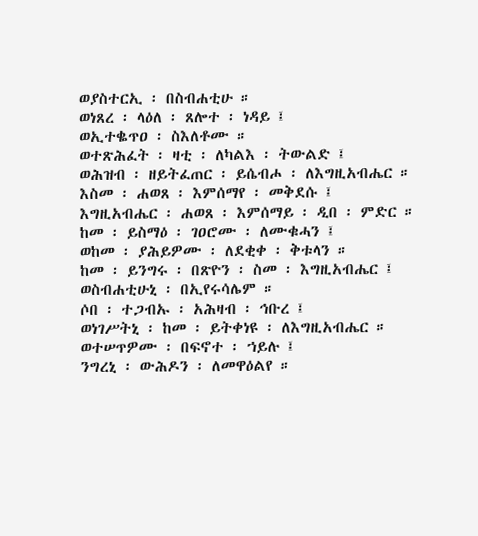ወያስተርኢ ፡ በስብሐቲሁ ።
ወነጸረ ፡ ላዕለ ፡ ጸሎተ ፡ ነዳይ ፤
ወኢተቈጥዐ ፡ ስእለቶሙ ።
ወተጽሕፈት ፡ ዛቲ ፡ ለካልእ ፡ ትውልድ ፤
ወሕዝብ ፡ ዘይትፈጠር ፡ ይሴብሖ ፡ ለእግዚአብሔር ።
እስመ ፡ ሐወጸ ፡ እምሰማየ ፡ መቅደሱ ፤
እግዚአብሔር ፡ ሐወጸ ፡ እምሰማይ ፡ ዲበ ፡ ምድር ።
ከመ ፡ ይስማዕ ፡ ገዐሮሙ ፡ ለሙቁሓን ፤
ወከመ ፡ ያሕይዎሙ ፡ ለደቂቀ ፡ ቅቱላን ።
ከመ ፡ ይንግሩ ፡ በጽዮን ፡ ስመ ፡ እግዚአብሔር ፤
ወስብሐቲሁኒ ፡ በኢየሩሳሌም ።
ሶበ ፡ ተጋብኡ ፡ አሕዛብ ፡ ኅቡረ ፤
ወነገሥትኒ ፡ ከመ ፡ ይትቀነዩ ፡ ለእግዚአብሔር ።
ወተሠጥዎሙ ፡ በፍኖተ ፡ ኀይሉ ፤
ንግረኒ ፡ ውሕዶን ፡ ለመዋዕልየ ።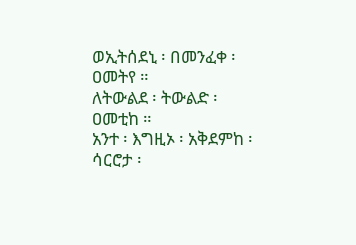ወኢትሰደኒ ፡ በመንፈቀ ፡ ዐመትየ ።
ለትውልደ ፡ ትውልድ ፡ ዐመቲከ ።
አንተ ፡ እግዚኦ ፡ አቅደምከ ፡ ሳርሮታ ፡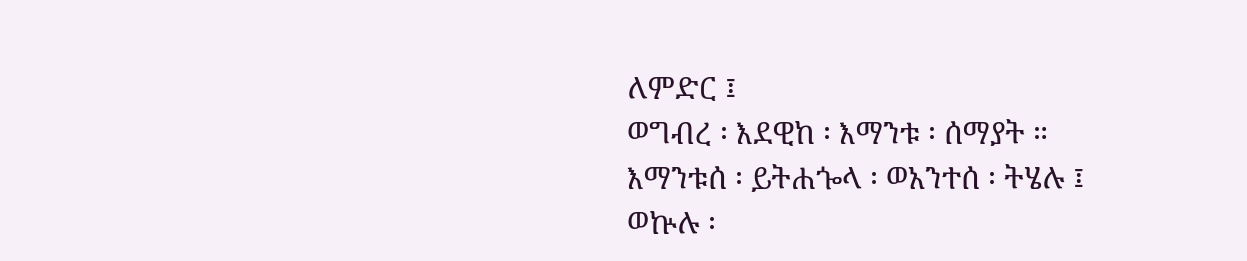ለምድር ፤
ወግብረ ፡ እደዊከ ፡ እማንቱ ፡ ሰማያት ።
እማንቱሰ ፡ ይትሐጐላ ፡ ወአንተሰ ፡ ትሄሉ ፤
ወኵሉ ፡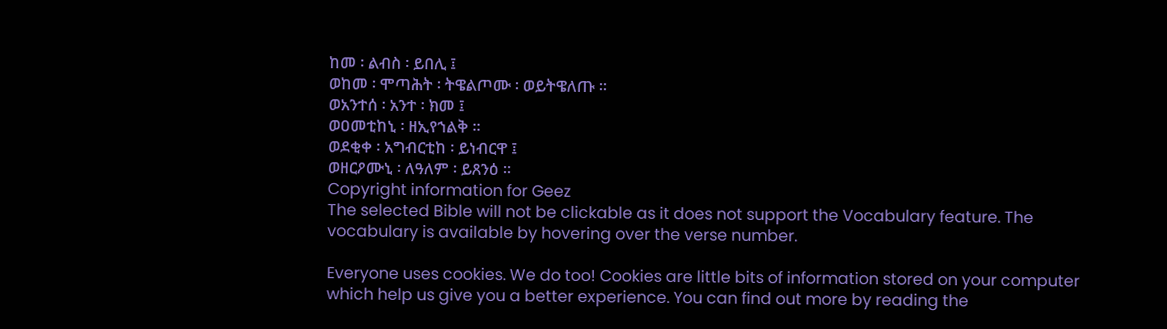ከመ ፡ ልብስ ፡ ይበሊ ፤
ወከመ ፡ ሞጣሕት ፡ ትዌልጦሙ ፡ ወይትዌለጡ ።
ወአንተሰ ፡ አንተ ፡ ክመ ፤
ወዐመቲከኒ ፡ ዘኢየኀልቅ ።
ወደቂቀ ፡ አግብርቲከ ፡ ይነብርዋ ፤
ወዘርዖሙኒ ፡ ለዓለም ፡ ይጸንዕ ።
Copyright information for Geez
The selected Bible will not be clickable as it does not support the Vocabulary feature. The vocabulary is available by hovering over the verse number.

Everyone uses cookies. We do too! Cookies are little bits of information stored on your computer which help us give you a better experience. You can find out more by reading the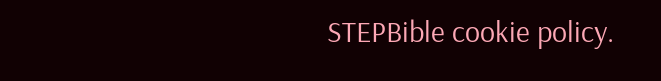STEPBible cookie policy.